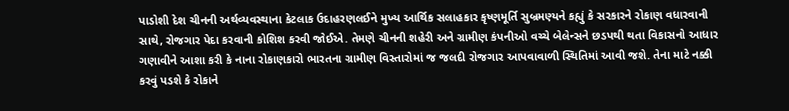પાડોશી દેશ ચીનની અર્થવ્યવસ્થાના કેટલાક ઉદાહરણલઈને મુખ્ય આર્થિક સલાહકાર કૃષ્ણમૂર્તિ સુબ્રમણ્યને કહ્યું કે સરકારને રોકાણ વધારવાની સાથે, રોજગાર પેદા કરવાની કોશિશ કરવી જોઈએ. તેમણે ચીનની શહેરી અને ગ્રામીણ કંપનીઓ વચ્ચે બેલેન્સને છડપથી થતા વિકાસનો આધાર ગણાવીને આશા કરી કે નાના રોકાણકારો ભારતના ગ્રામીણ વિસ્તારોમાં જ જલદી રોજગાર આપવાવાળી સ્થિતિમાં આવી જશે. તેના માટે નક્કી કરવું પડશે કે રોકાને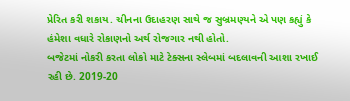પ્રેરિત કરી શકાય. ચીનના ઉદાહરણ સાથે જ સુબ્રમણ્યને એ પણ કહ્યું કે હંમેશા વધારે રોકાણનો અર્થ રોજગાર નથી હોતો.
બજેટમાં નોકરી કરતા લોકો માટે ટેક્સના સ્લેબમાં બદલાવની આશા રખાઈ રહી છે. 2019-20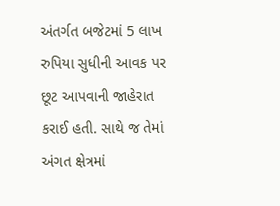અંતર્ગત બજેટમાં 5 લાખ રુપિયા સુધીની આવક પર છૂટ આપવાની જાહેરાત કરાઈ હતી. સાથે જ તેમાં અંગત ક્ષેત્રમાં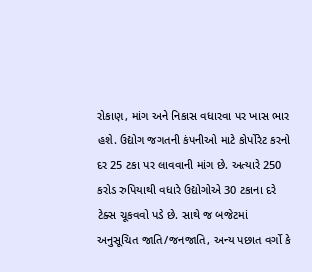રોકાણ, માંગ અને નિકાસ વધારવા પર ખાસ ભાર હશે. ઉદ્યોગ જગતની કંપનીઓ માટે કોર્પોરેટ કરનો દર 25 ટકા પર લાવવાની માંગ છે. અત્યારે 250 કરોડ રુપિયાથી વધારે ઉદ્યોગોએ 30 ટકાના દરે ટેક્સ ચૂકવવો પડે છે. સાથે જ બજેટમાં અનુસૂચિત જાતિ/જનજાતિ, અન્ય પછાત વર્ગો કે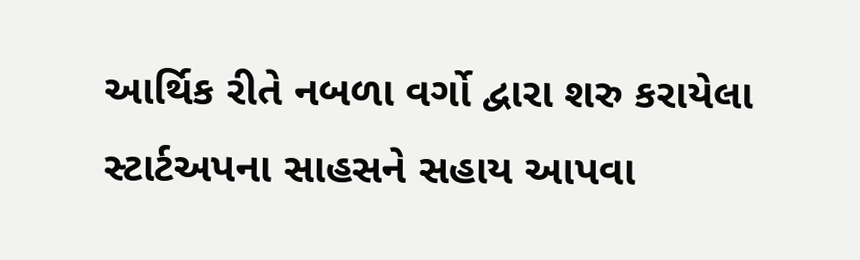આર્થિક રીતે નબળા વર્ગો દ્વારા શરુ કરાયેલા સ્ટાર્ટઅપના સાહસને સહાય આપવા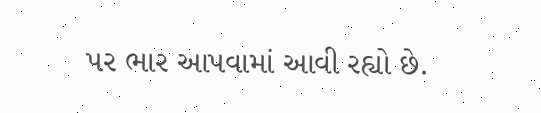પર ભાર આપવામાં આવી રહ્યો છે.